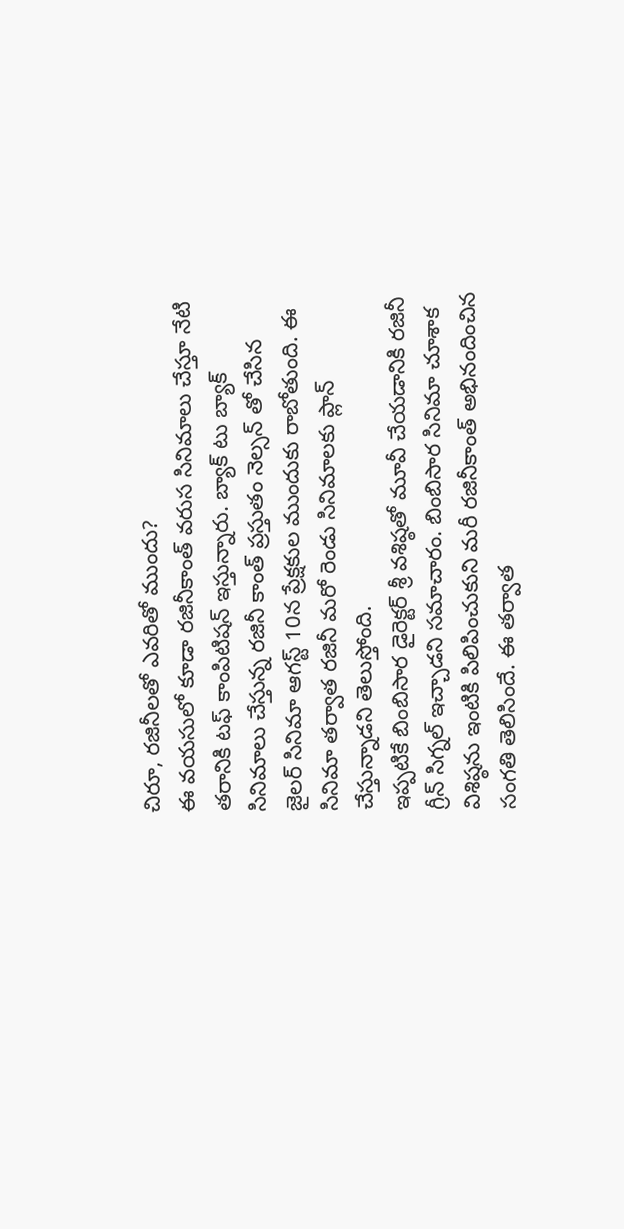చిరూ, రజినీలతో ఎవరితో ముందు?
ఈ వయసులో కూడా రజినీకాంత్ వరుస సినిమాలు చేస్తూ నేటి తరానికి టఫ్ కాంపిటిషన్ ఇస్తున్నారు. బ్యాక్ టు బ్యాక్ సినిమాలు చేస్తున్న రజినీ కాంత్ ప్రస్తుతం నెల్సన్ తో చేసిన జైలర్ సినిమా ఆగస్ట్ 10న ప్రేక్షకుల ముందుకు రాబోతుంది. ఈ సినిమా తర్వాత రజినీ మరో రెండు సినిమాలకు ప్లాన్ చేస్తున్నాడని తెలుస్తోంది.
ఇప్పటికే బింబిసార డైరెక్టర్ శ్రీ వశిష్ఠతో మూవీ చేయడానికి రజినీ గ్రీన్ సిగ్నల్ ఇచ్చాడని సమాచారం. బింబిసార సినిమా చూశాక విశిష్ఠను ఇంటికి పిలిపించుకుని మరీ రజినీకాంత్ అభినందించిన సంగతి తెలిసిందే. ఈ తర్వాత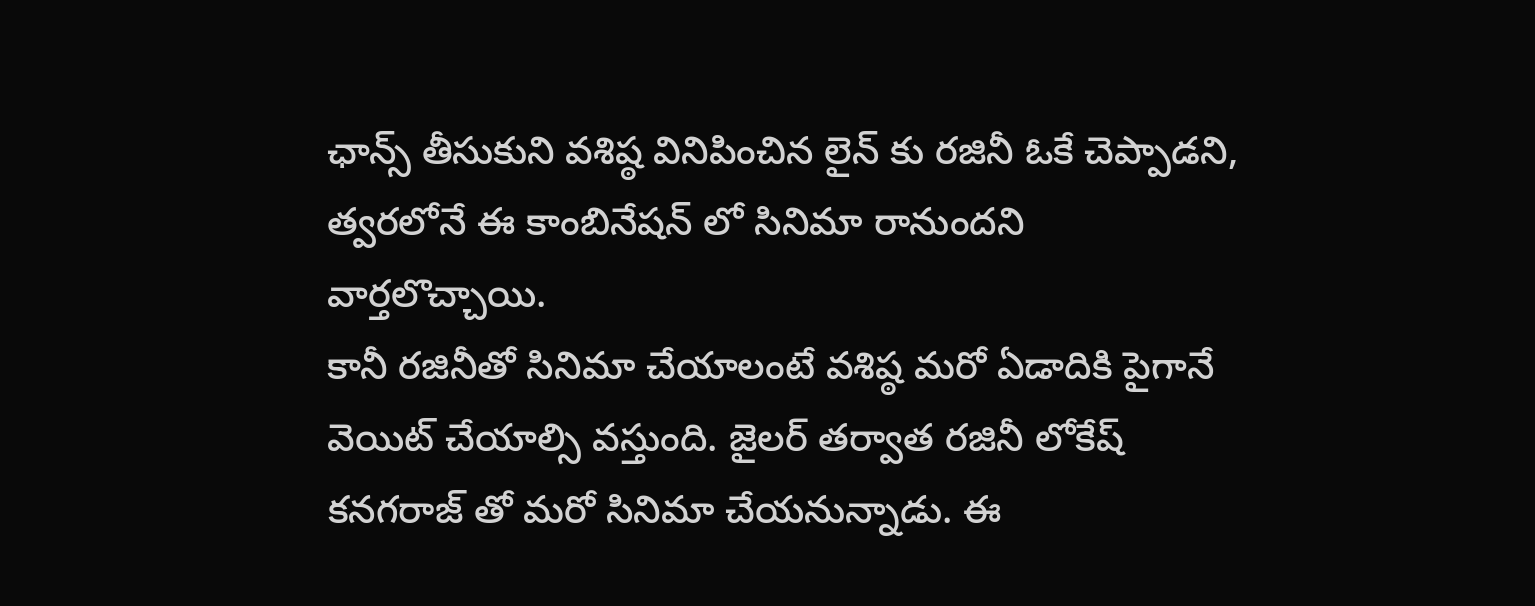ఛాన్స్ తీసుకుని వశిష్ఠ వినిపించిన లైన్ కు రజినీ ఓకే చెప్పాడని, త్వరలోనే ఈ కాంబినేషన్ లో సినిమా రానుందని వార్తలొచ్చాయి.
కానీ రజినీతో సినిమా చేయాలంటే వశిష్ఠ మరో ఏడాదికి పైగానే వెయిట్ చేయాల్సి వస్తుంది. జైలర్ తర్వాత రజినీ లోకేష్ కనగరాజ్ తో మరో సినిమా చేయనున్నాడు. ఈ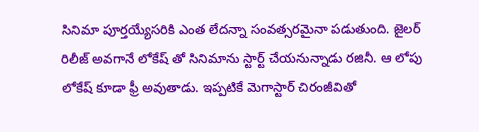సినిమా పూర్తయ్యేసరికి ఎంత లేదన్నా సంవత్సరమైనా పడుతుంది. జైలర్ రిలీజ్ అవగానే లోకేష్ తో సినిమాను స్టార్ట్ చేయనున్నాడు రజినీ. ఆ లోపు లోకేష్ కూడా ఫ్రీ అవుతాడు. ఇప్పటికే మెగాస్టార్ చిరంజీవితో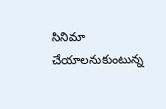సినిమా చేయాలనుకుంటున్న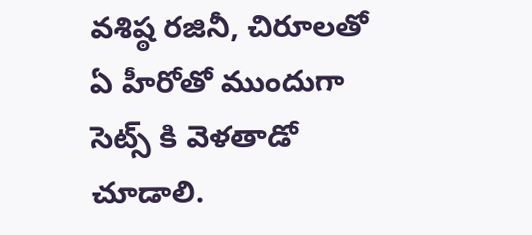వశిష్ఠ రజినీ, చిరూలతో ఏ హీరోతో ముందుగా సెట్స్ కి వెళతాడో చూడాలి.